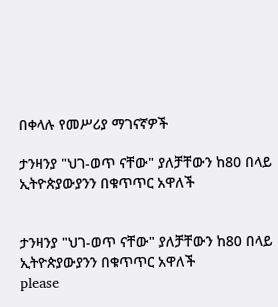በቀላሉ የመሥሪያ ማገናኛዎች

ታንዛንያ "ህገ-ወጥ ናቸው" ያለቻቸውን ከ80 በላይ ኢትዮጵያውያንን በቁጥጥር አዋለች


ታንዛንያ "ህገ-ወጥ ናቸው" ያለቻቸውን ከ80 በላይ ኢትዮጵያውያንን በቁጥጥር አዋለች
please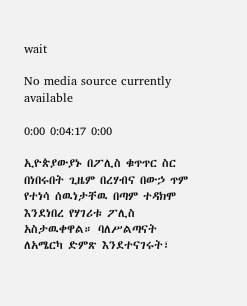wait

No media source currently available

0:00 0:04:17 0:00

ኢዮጵያውያኑ በፖሊስ ቁጥጥር ስር በነበሩበት ጊዜም በረሃብና በውኃ ጥም የተነሳ ሰዉነታቸዉ በጣም ተዳክሞ እንደነበረ የሃገሪቱ ፖሊስ አስታዉቀዋል። ባለሥልጣናት ለአሜርካ ድምጽ እንደተናገሩት፣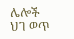ሌሎች ህገ ወጥ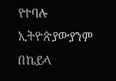የተባሉ ኢትዮጵያውያንም በኬይላ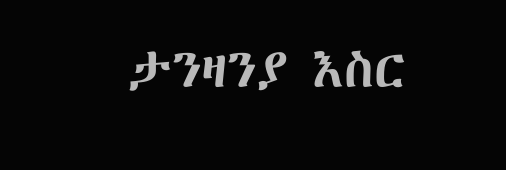ታንዛንያ እስር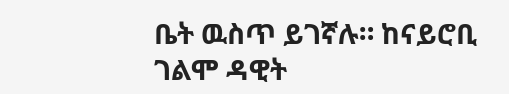ቤት ዉስጥ ይገኛሉ። ከናይሮቢ ገልሞ ዳዊት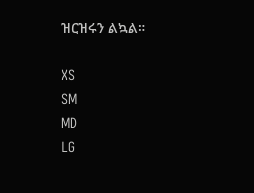ዝርዝሩን ልኳል።

XS
SM
MD
LG